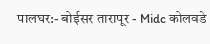पालघर:- बोईसर तारापूर - Midc कोलवडे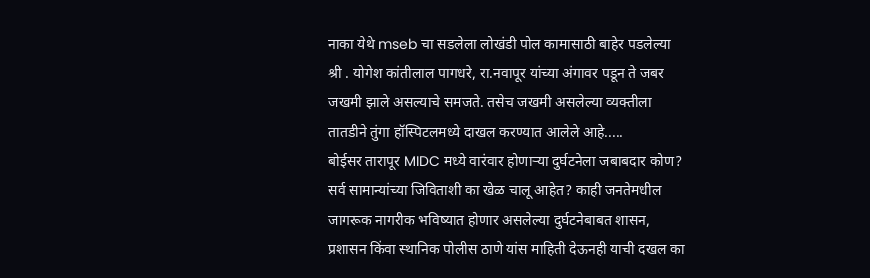नाका येथे mseb चा सडलेला लोखंडी पोल कामासाठी बाहेर पडलेल्या श्री . योगेश कांतीलाल पागधरे, रा.नवापूर यांच्या अंगावर पडून ते जबर जखमी झाले असल्याचे समजते. तसेच जखमी असलेल्या व्यक्तीला तातडीने तुंगा हॉस्पिटलमध्ये दाखल करण्यात आलेले आहे.....
बोईसर तारापूर MIDC मध्ये वारंवार होणाऱ्या दुर्घटनेला जबाबदार कोण? सर्व सामान्यांच्या जिविताशी का खेळ चालू आहेत? काही जनतेमधील जागरूक नागरीक भविष्यात होणार असलेल्या दुर्घटनेबाबत शासन, प्रशासन किंवा स्थानिक पोलीस ठाणे यांस माहिती देऊनही याची दखल का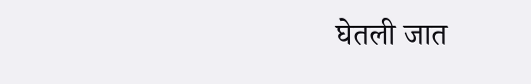घेतली जात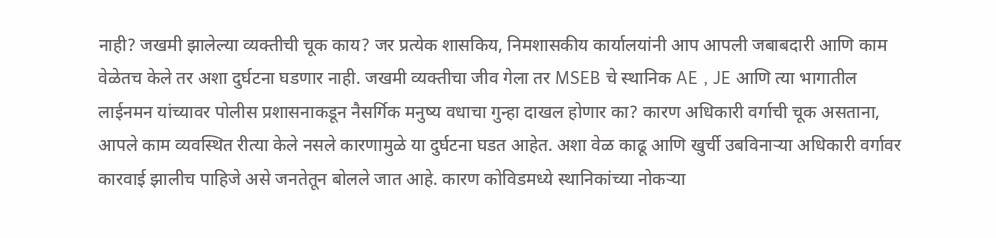नाही? जखमी झालेल्या व्यक्तीची चूक काय? जर प्रत्येक शासकिय, निमशासकीय कार्यालयांनी आप आपली जबाबदारी आणि काम वेळेतच केले तर अशा दुर्घटना घडणार नाही. जखमी व्यक्तीचा जीव गेला तर MSEB चे स्थानिक AE , JE आणि त्या भागातील लाईनमन यांच्यावर पोलीस प्रशासनाकडून नैसर्गिक मनुष्य वधाचा गुन्हा दाखल होणार का? कारण अधिकारी वर्गाची चूक असताना, आपले काम व्यवस्थित रीत्या केले नसले कारणामुळे या दुर्घटना घडत आहेत. अशा वेळ काढू आणि खुर्ची उबविनाऱ्या अधिकारी वर्गावर कारवाई झालीच पाहिजे असे जनतेतून बोलले जात आहे. कारण कोविडमध्ये स्थानिकांच्या नोकऱ्या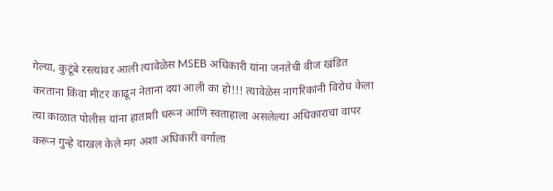गेल्या, कुटूंबे रस्त्यांवर आली त्यावेळेस MSEB अधिकारी यांना जनतेची वीज खंडित करताना किंवा मीटर काढून नेताना दया आली का हो!!! त्यावेळेस नागरिकांनी विरोध केला त्या काळात पोलीस यांना हाताशी धरून आणि स्वताहाला असलेल्या अधिकाराचा वापर करून गुन्हे दाखल केले मग अशा अधिकारी वर्गाला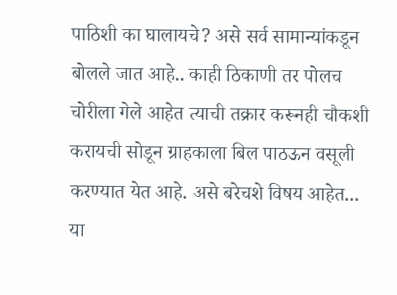पाठिशी का घालायचे? असे सर्व सामान्यांकडून बोलले जात आहे.. काही ठिकाणी तर पोलच चोरीला गेले आहेत त्याची तक्रार करूनही चौकशी करायची सोडून ग्राहकाला बिल पाठऊन वसूली करण्यात येत आहे. असे बरेचशे विषय आहेत...
या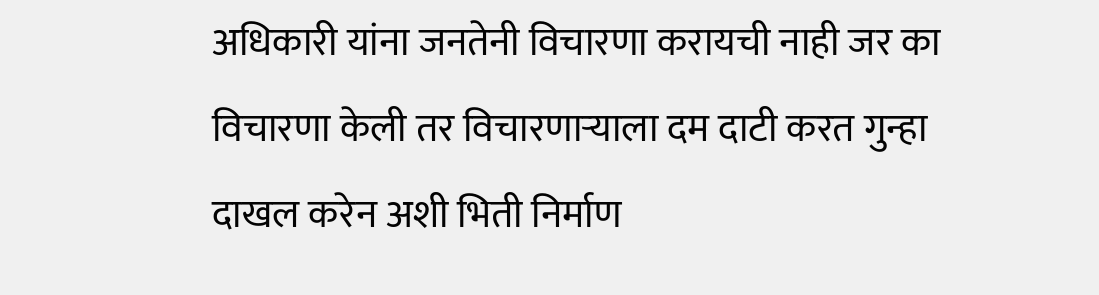अधिकारी यांना जनतेनी विचारणा करायची नाही जर का विचारणा केली तर विचारणाऱ्याला दम दाटी करत गुन्हा दाखल करेन अशी भिती निर्माण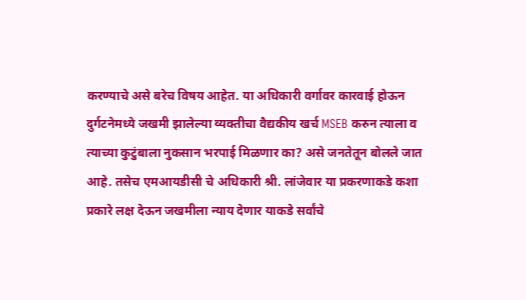करण्याचे असे बरेच विषय आहेत. या अधिकारी वर्गावर कारवाई होऊन दुर्गटनेमध्ये जखमी झालेल्या व्यक्तीचा वैद्यकीय खर्च MSEB करुन त्याला व त्याच्या कुटुंबाला नुकसान भरपाई मिळणार का? असे जनतेतून बोलले जात आहे. तसेच एमआयडीसी चे अधिकारी श्री. लांजेवार या प्रकरणाकडे कशा प्रकारे लक्ष देऊन जखमीला न्याय देणार याकडे सर्वांचे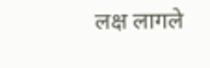लक्ष लागले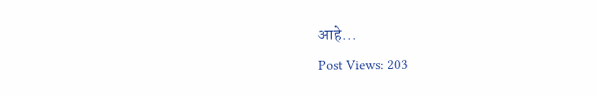आहे...
Post Views: 203